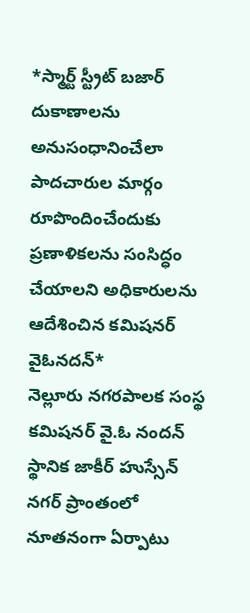*స్మార్ట్ స్ట్రీట్ బజార్ దుకాణాలను అనుసంధానించేలా పాదచారుల మార్గం రూపొందించేందుకు ప్రణాళికలను సంసిద్ధం చేయాలని అధికారులను ఆదేశించిన కమిషనర్ వైఓనదన్*
నెల్లూరు నగరపాలక సంస్థ కమిషనర్ వై.ఓ నందన్ స్థానిక జాకీర్ హుస్సేన్ నగర్ ప్రాంతంలో నూతనంగా ఏర్పాటు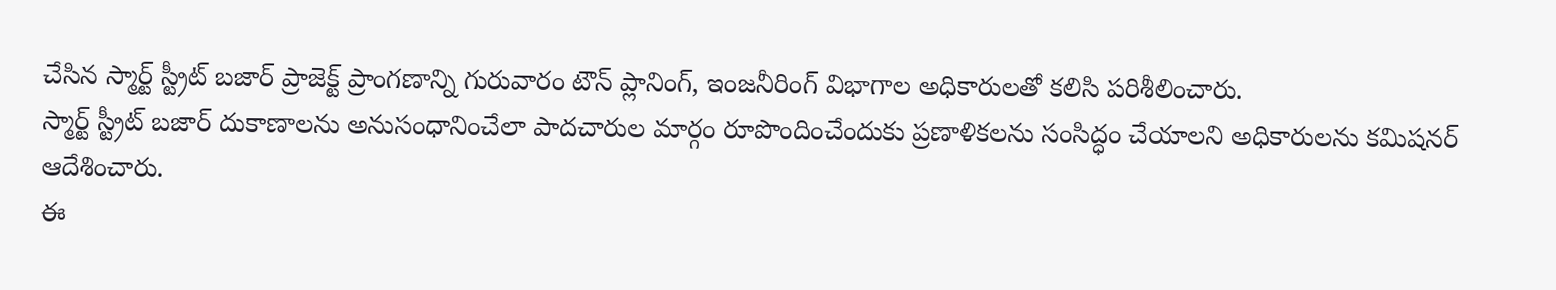చేసిన స్మార్ట్ స్ట్రీట్ బజార్ ప్రాజెక్ట్ ప్రాంగణాన్ని గురువారం టౌన్ ప్లానింగ్, ఇంజనీరింగ్ విభాగాల అధికారులతో కలిసి పరిశీలించారు.
స్మార్ట్ స్ట్రీట్ బజార్ దుకాణాలను అనుసంధానించేలా పాదచారుల మార్గం రూపొందించేందుకు ప్రణాళికలను సంసిద్ధం చేయాలని అధికారులను కమిషనర్ ఆదేశించారు.
ఈ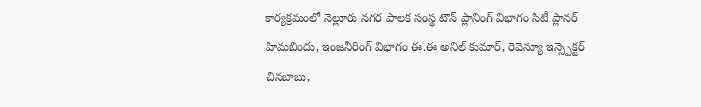కార్యక్రమంలో నెల్లూరు నగర పాలక సంస్థ టౌన్ ప్లానింగ్ విభాగం సిటీ ప్లానర్ హిమబిందు, ఇంజనీరింగ్ విభాగం ఈ.ఈ అనిల్ కుమార్, రెవెన్యూ ఇన్స్పెక్టర్ చినబాబు,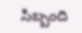సిబ్బంది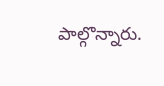పాల్గొన్నారు.